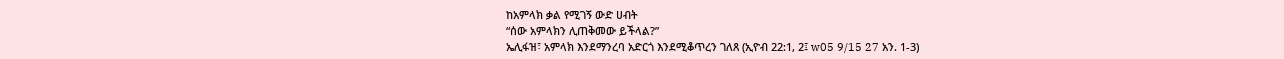ከአምላክ ቃል የሚገኝ ውድ ሀብት
“ሰው አምላክን ሊጠቅመው ይችላል?”
ኤሊፋዝ፣ አምላክ እንደማንረባ አድርጎ እንደሚቆጥረን ገለጸ (ኢዮብ 22:1, 2፤ w05 9/15 27 አን. 1-3)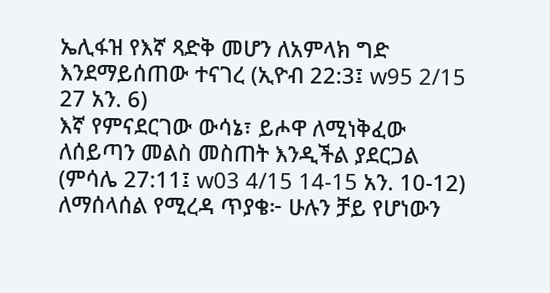ኤሊፋዝ የእኛ ጻድቅ መሆን ለአምላክ ግድ እንደማይሰጠው ተናገረ (ኢዮብ 22:3፤ w95 2/15 27 አን. 6)
እኛ የምናደርገው ውሳኔ፣ ይሖዋ ለሚነቅፈው ለሰይጣን መልስ መስጠት እንዲችል ያደርጋል (ምሳሌ 27:11፤ w03 4/15 14-15 አን. 10-12)
ለማሰላሰል የሚረዳ ጥያቄ፦ ሁሉን ቻይ የሆነውን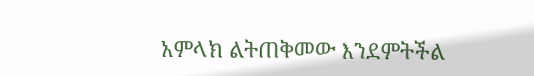አምላክ ልትጠቅመው እንደምትችል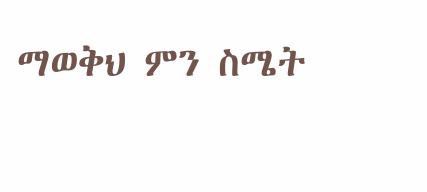ማወቅህ ምን ስሜት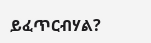ይፈጥርብሃል?